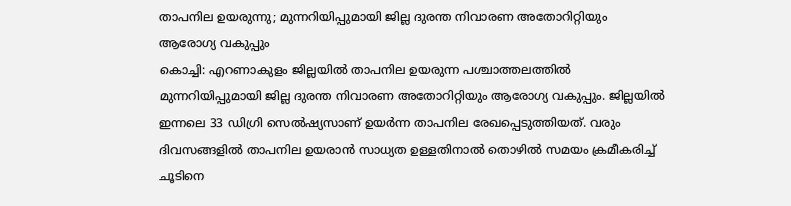താപനില ഉയരുന്നു; മുന്നറിയിപ്പുമായി ജില്ല ദുരന്ത നിവാരണ അതോറിറ്റിയും ആരോഗ്യ വകുപ്പും
കൊച്ചി: എറണാകുളം ജില്ലയിൽ താപനില ഉയരുന്ന പശ്ചാത്തലത്തിൽ മുന്നറിയിപ്പുമായി ജില്ല ദുരന്ത നിവാരണ അതോറിറ്റിയും ആരോഗ്യ വകുപ്പും. ജില്ലയിൽ ഇന്നലെ 33 ഡിഗ്രി സെൽഷ്യസാണ് ഉയർന്ന താപനില രേഖപ്പെടുത്തിയത്. വരും ദിവസങ്ങളിൽ താപനില ഉയരാൻ സാധ്യത ഉള്ളതിനാൽ തൊഴിൽ സമയം ക്രമീകരിച്ച് ചൂടിനെ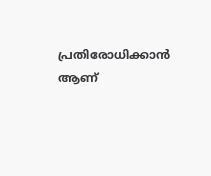പ്രതിരോധിക്കാൻ ആണ്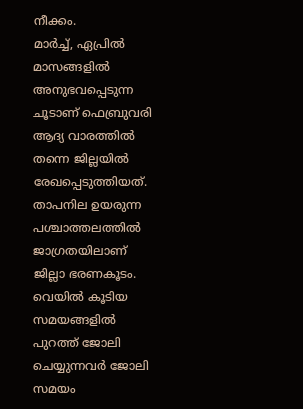നീക്കം.
മാർച്ച്, ഏപ്രിൽ മാസങ്ങളിൽ അനുഭവപ്പെടുന്ന ചൂടാണ് ഫെബ്രുവരി ആദ്യ വാരത്തിൽ തന്നെ ജില്ലയിൽ രേഖപ്പെടുത്തിയത്. താപനില ഉയരുന്ന പശ്ചാത്തലത്തിൽ ജാഗ്രതയിലാണ് ജില്ലാ ഭരണകൂടം. വെയിൽ കൂടിയ സമയങ്ങളിൽ പുറത്ത് ജോലി ചെയ്യുന്നവർ ജോലി സമയം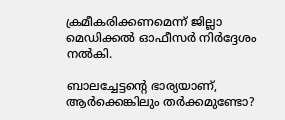ക്രമീകരിക്കണമെന്ന് ജില്ലാ മെഡിക്കൽ ഓഫീസർ നിർദ്ദേശം നൽകി.

ബാലച്ചേട്ടന്റെ ഭാര്യയാണ്, ആർക്കെങ്കിലും തർക്കമുണ്ടോ?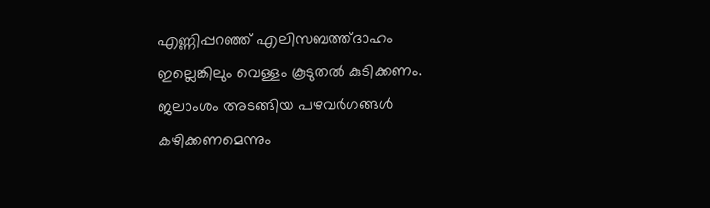എണ്ണിപ്പറഞ്ഞ് എലിസബത്ത്ദാഹം ഇല്ലെങ്കിലും വെള്ളം കൂടുതൽ കുടിക്കണം. ജലാംശം അടങ്ങിയ പഴവർഗങ്ങൾ കഴിക്കണമെന്നും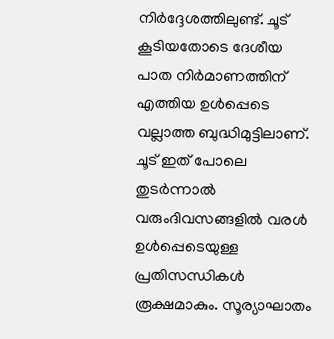നിർദ്ദേശത്തിലുണ്ട്. ചൂട് കൂടിയതോടെ ദേശീയ പാത നിർമാണത്തിന് എത്തിയ ഉൾപ്പെടെ വല്ലാത്ത ബുദ്ധിമുട്ടിലാണ്.
ചൂട് ഇത് പോലെ തുടർന്നാൽ വരുംദിവസങ്ങളിൽ വരൾ ഉൾപ്പെടെയുള്ള പ്രതിസന്ധികൾ രൂക്ഷമാകും. സൂര്യാഘാതം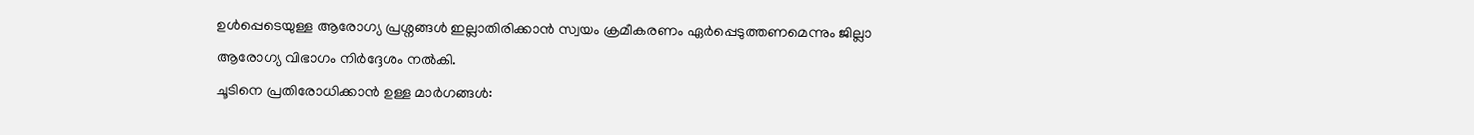ഉൾപ്പെടെയുള്ള ആരോഗ്യ പ്രശ്നങ്ങൾ ഇല്ലാതിരിക്കാൻ സ്വയം ക്രമീകരണം ഏർപ്പെടുത്തണമെന്നും ജില്ലാ ആരോഗ്യ വിഭാഗം നിർദ്ദേശം നൽകി.
ചൂടിനെ പ്രതിരോധിക്കാൻ ഉള്ള മാർഗങ്ങൾ: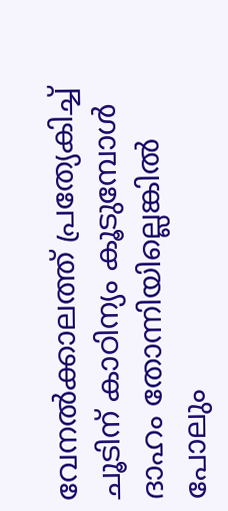വേനൽക്കാലത്ത് പ്രത്യേകിച്ച് ചൂടിന് കാഠിന്യം കൂടുമ്പോൾ ദാഹം തോന്നിയില്ലെങ്കിൽ പോലും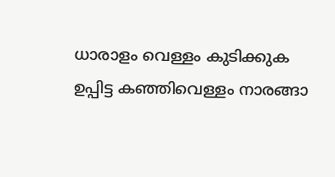ധാരാളം വെള്ളം കുടിക്കുക
ഉപ്പിട്ട കഞ്ഞിവെള്ളം നാരങ്ങാ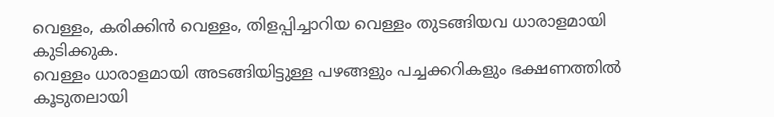വെള്ളം, കരിക്കിൻ വെള്ളം, തിളപ്പിച്ചാറിയ വെള്ളം തുടങ്ങിയവ ധാരാളമായി കുടിക്കുക.
വെള്ളം ധാരാളമായി അടങ്ങിയിട്ടുള്ള പഴങ്ങളും പച്ചക്കറികളും ഭക്ഷണത്തിൽ കൂടുതലായി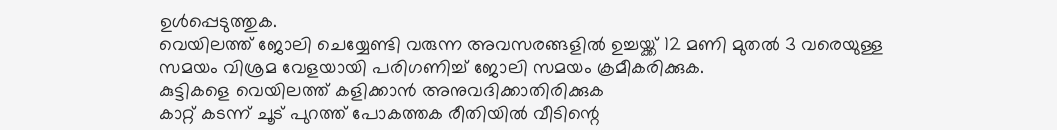ഉൾപ്പെടുത്തുക.
വെയിലത്ത് ജോലി ചെയ്യേണ്ടി വരുന്ന അവസരങ്ങളിൽ ഉച്ചയ്ക്ക് 12 മണി മുതൽ 3 വരെയുള്ള സമയം വിശ്രമ വേളയായി പരിഗണിച്ച് ജോലി സമയം ക്രമീകരിക്കുക.
കുട്ടികളെ വെയിലത്ത് കളിക്കാൻ അനുവദിക്കാതിരിക്കുക
കാറ്റ് കടന്ന് ചൂട് പുറത്ത് പോകത്തക രീതിയിൽ വീടിന്റെ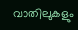വാതിലുകളും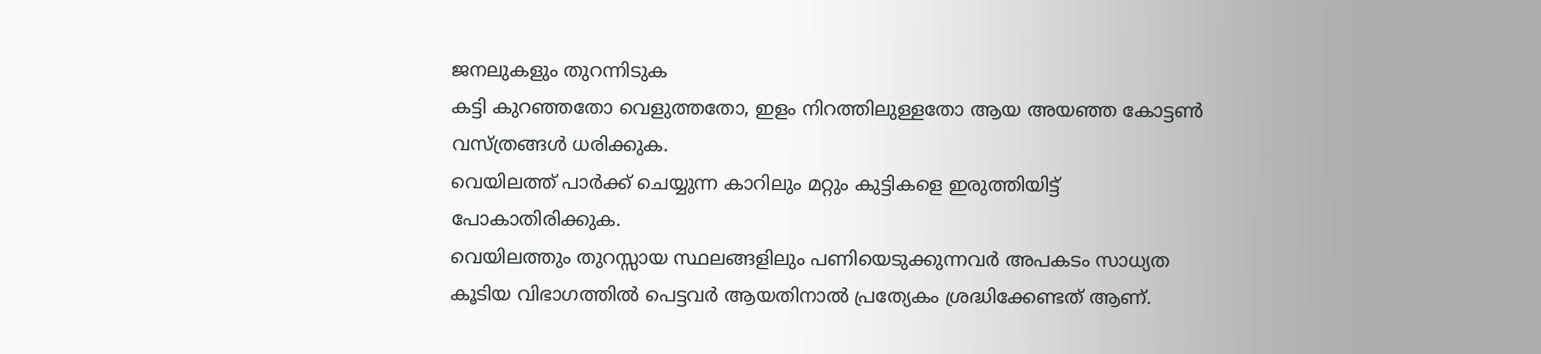ജനലുകളും തുറന്നിടുക
കട്ടി കുറഞ്ഞതോ വെളുത്തതോ, ഇളം നിറത്തിലുള്ളതോ ആയ അയഞ്ഞ കോട്ടൺ വസ്ത്രങ്ങൾ ധരിക്കുക.
വെയിലത്ത് പാർക്ക് ചെയ്യുന്ന കാറിലും മറ്റും കുട്ടികളെ ഇരുത്തിയിട്ട് പോകാതിരിക്കുക.
വെയിലത്തും തുറസ്സായ സ്ഥലങ്ങളിലും പണിയെടുക്കുന്നവർ അപകടം സാധ്യത കൂടിയ വിഭാഗത്തിൽ പെട്ടവർ ആയതിനാൽ പ്രത്യേകം ശ്രദ്ധിക്കേണ്ടത് ആണ്.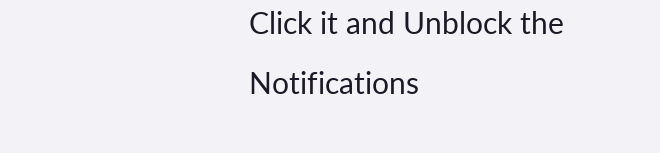Click it and Unblock the Notifications